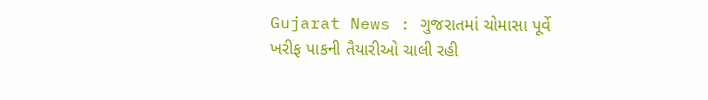Gujarat News : ગુજરાતમાં ચોમાસા પૂર્વે ખરીફ પાકની તૈયારીઓ ચાલી રહી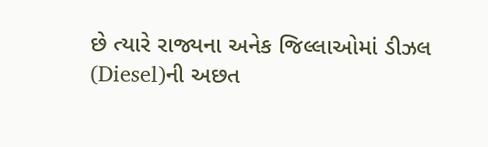છે ત્યારે રાજ્યના અનેક જિલ્લાઓમાં ડીઝલ (Diesel)ની અછત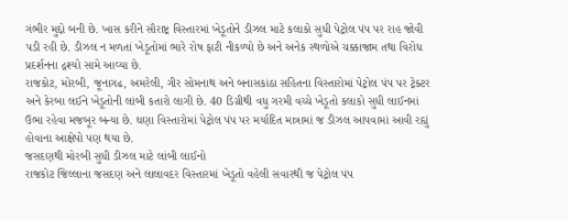ગંભીર મુદ્દો બની છે. ખાસ કરીને સૌરાષ્ટ્ર વિસ્તારમાં ખેડૂતોને ડીઝલ માટે કલાકો સુધી પેટ્રોલ પંપ પર રાહ જોવી પડી રહી છે. ડીઝલ ન મળતાં ખેડૂતોમાં ભારે રોષ ફાટી નીકળ્યો છે અને અનેક સ્થળોએ ચક્કાજામ તથા વિરોધ પ્રદર્શનના દ્રશ્યો સામે આવ્યા છે.
રાજકોટ, મોરબી, જૂનાગઢ, અમરેલી, ગીર સોમનાથ અને બનાસકાંઠા સહિતના વિસ્તારોમાં પેટ્રોલ પંપ પર ટ્રેક્ટર અને કેરબા લઈને ખેડૂતોની લાંબી કતારો લાગી છે. 40 ડિગ્રીથી વધુ ગરમી વચ્ચે ખેડૂતો કલાકો સુધી લાઈનમાં ઉભા રહેવા મજબૂર બન્યા છે. ઘણા વિસ્તારોમાં પેટ્રોલ પંપ પર મર્યાદિત માત્રામાં જ ડીઝલ આપવામાં આવી રહ્યું હોવાના આક્ષેપો પણ થયા છે.
જસદણથી મોરબી સુધી ડીઝલ માટે લાંબી લાઈનો
રાજકોટ જિલ્લાના જસદણ અને લાલાવદર વિસ્તારમાં ખેડૂતો વહેલી સવારથી જ પેટ્રોલ પંપ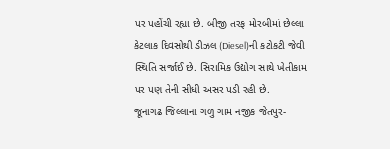પર પહોંચી રહ્યા છે. બીજી તરફ મોરબીમાં છેલ્લા કેટલાક દિવસોથી ડીઝલ (Diesel)ની કટોકટી જેવી સ્થિતિ સર્જાઈ છે. સિરામિક ઉદ્યોગ સાથે ખેતીકામ પર પણ તેની સીધી અસર પડી રહી છે.
જૂનાગઢ જિલ્લાના ગળુ ગામ નજીક જેતપુર-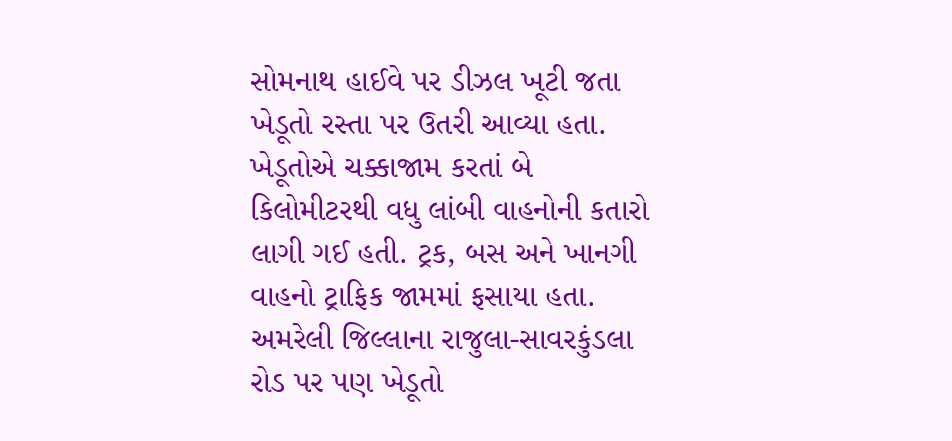સોમનાથ હાઈવે પર ડીઝલ ખૂટી જતા ખેડૂતો રસ્તા પર ઉતરી આવ્યા હતા. ખેડૂતોએ ચક્કાજામ કરતાં બે કિલોમીટરથી વધુ લાંબી વાહનોની કતારો લાગી ગઈ હતી. ટ્રક, બસ અને ખાનગી વાહનો ટ્રાફિક જામમાં ફસાયા હતા.
અમરેલી જિલ્લાના રાજુલા-સાવરકુંડલા રોડ પર પણ ખેડૂતો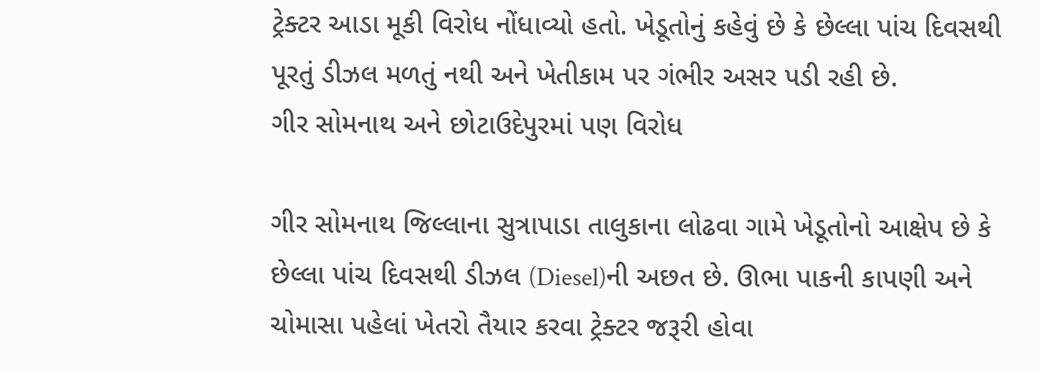ટ્રેક્ટર આડા મૂકી વિરોધ નોંધાવ્યો હતો. ખેડૂતોનું કહેવું છે કે છેલ્લા પાંચ દિવસથી પૂરતું ડીઝલ મળતું નથી અને ખેતીકામ પર ગંભીર અસર પડી રહી છે.
ગીર સોમનાથ અને છોટાઉદેપુરમાં પણ વિરોધ

ગીર સોમનાથ જિલ્લાના સુત્રાપાડા તાલુકાના લોઢવા ગામે ખેડૂતોનો આક્ષેપ છે કે છેલ્લા પાંચ દિવસથી ડીઝલ (Diesel)ની અછત છે. ઊભા પાકની કાપણી અને ચોમાસા પહેલાં ખેતરો તૈયાર કરવા ટ્રેક્ટર જરૂરી હોવા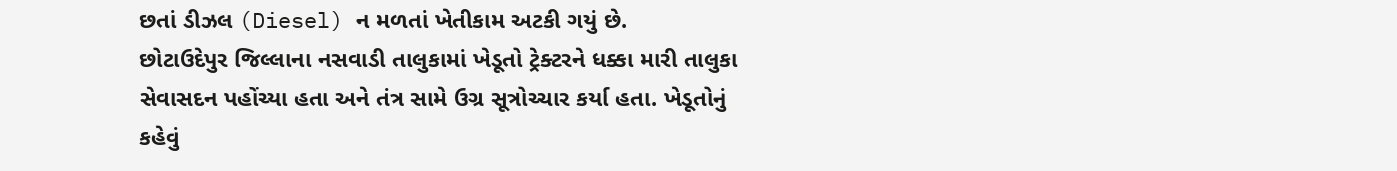છતાં ડીઝલ (Diesel) ન મળતાં ખેતીકામ અટકી ગયું છે.
છોટાઉદેપુર જિલ્લાના નસવાડી તાલુકામાં ખેડૂતો ટ્રેક્ટરને ધક્કા મારી તાલુકા સેવાસદન પહોંચ્યા હતા અને તંત્ર સામે ઉગ્ર સૂત્રોચ્ચાર કર્યા હતા. ખેડૂતોનું કહેવું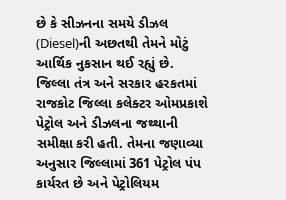છે કે સીઝનના સમયે ડીઝલ (Diesel)ની અછતથી તેમને મોટું આર્થિક નુકસાન થઈ રહ્યું છે.
જિલ્લા તંત્ર અને સરકાર હરકતમાં
રાજકોટ જિલ્લા કલેક્ટર ઓમપ્રકાશે પેટ્રોલ અને ડીઝલના જથ્થાની સમીક્ષા કરી હતી. તેમના જણાવ્યા અનુસાર જિલ્લામાં 361 પેટ્રોલ પંપ કાર્યરત છે અને પેટ્રોલિયમ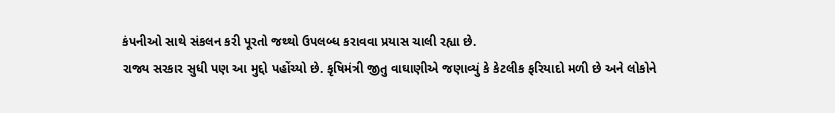કંપનીઓ સાથે સંકલન કરી પૂરતો જથ્થો ઉપલબ્ધ કરાવવા પ્રયાસ ચાલી રહ્યા છે.
રાજ્ય સરકાર સુધી પણ આ મુદ્દો પહોંચ્યો છે. કૃષિમંત્રી જીતુ વાઘાણીએ જણાવ્યું કે કેટલીક ફરિયાદો મળી છે અને લોકોને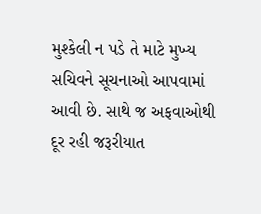મુશ્કેલી ન પડે તે માટે મુખ્ય સચિવને સૂચનાઓ આપવામાં આવી છે. સાથે જ અફવાઓથી દૂર રહી જરૂરીયાત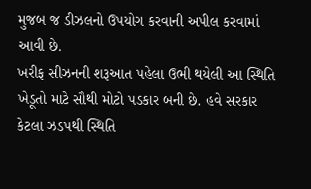મુજબ જ ડીઝલનો ઉપયોગ કરવાની અપીલ કરવામાં આવી છે.
ખરીફ સીઝનની શરૂઆત પહેલા ઉભી થયેલી આ સ્થિતિ ખેડૂતો માટે સૌથી મોટો પડકાર બની છે. હવે સરકાર કેટલા ઝડપથી સ્થિતિ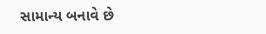સામાન્ય બનાવે છે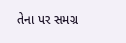તેના પર સમગ્ર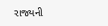રાજ્યની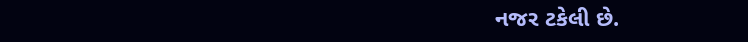નજર ટકેલી છે.